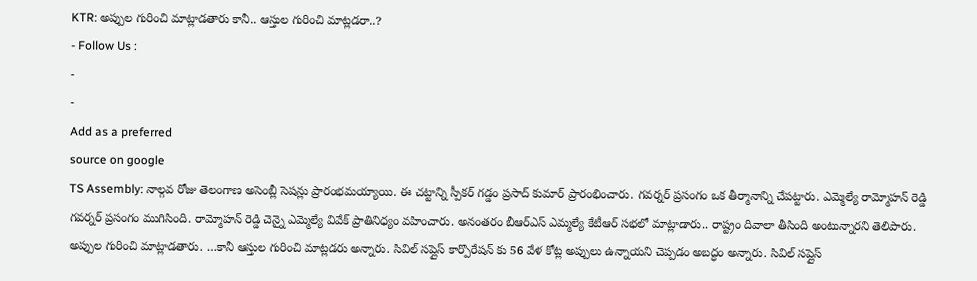KTR: అప్పుల గురించి మాట్లాడతారు కానీ.. ఆస్తుల గురించి మాట్లడరా..?
- Follow Us :
-
-
Add as a preferred
source on google
TS Assembly: నాల్గవ రోజు తెలంగాణ అసెంబ్లీ సెషన్లు ప్రారంభమయ్యాయి. ఈ చట్టాన్ని స్పీకర్ గడ్డం ప్రసాద్ కుమార్ ప్రారంభించారు. గవర్నర్ ప్రసంగం ఒక తీర్మానాన్ని చేపట్టారు. ఎమ్మెల్యే రామ్మోహన్ రెడ్డి గవర్నర్ ప్రసంగం ముగిసింది. రామ్మోహన్ రెడ్డి చెన్నై ఎమ్మెల్యే వివేక్ ప్రాతినిధ్యం వహించారు. అనంతరం బీఆర్ఎస్ ఎమ్మల్యే కేటీఆర్ సభలో మాట్లాడారు.. రాష్ట్రం దివాలా తీసింది అంటున్నారని తెలిపారు. అప్పుల గురించి మాట్లాడతారు. …కానీ ఆస్తుల గురించి మాట్లడరు అన్నారు. సివిల్ సప్లైస్ కార్పొరేషన్ కు 56 వేళ కోట్ల అప్పులు ఉన్నాయని చెప్పడం అబద్ధం అన్నారు. సివిల్ సప్లైస్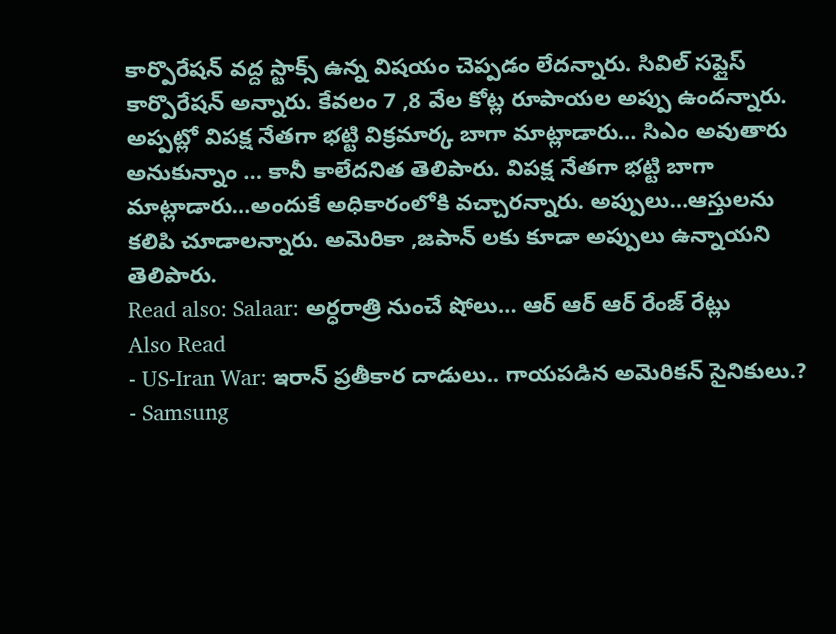కార్పొరేషన్ వద్ద స్టాక్స్ ఉన్న విషయం చెప్పడం లేదన్నారు. సివిల్ సప్లైస్ కార్పొరేషన్ అన్నారు. కేవలం 7 ,8 వేల కోట్ల రూపాయల అప్పు ఉందన్నారు. అప్పట్లో విపక్ష నేతగా భట్టి విక్రమార్క బాగా మాట్లాడారు… సిఎం అవుతారు అనుకున్నాం … కానీ కాలేదనిత తెలిపారు. విపక్ష నేతగా భట్టి బాగా మాట్లాడారు…అందుకే అధికారంలోకి వచ్చారన్నారు. అప్పులు…ఆస్తులను కలిపి చూడాలన్నారు. అమెరికా ,జపాన్ లకు కూడా అప్పులు ఉన్నాయని తెలిపారు.
Read also: Salaar: అర్ధరాత్రి నుంచే షోలు… ఆర్ ఆర్ ఆర్ రేంజ్ రేట్లు
Also Read
- US-Iran War: ఇరాన్ ప్రతీకార దాడులు.. గాయపడిన అమెరికన్ సైనికులు.?
- Samsung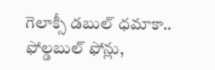గెలాక్సీ డబుల్ ధమాకా.. ఫోల్డబుల్ ఫోన్లు,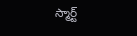స్మార్ట్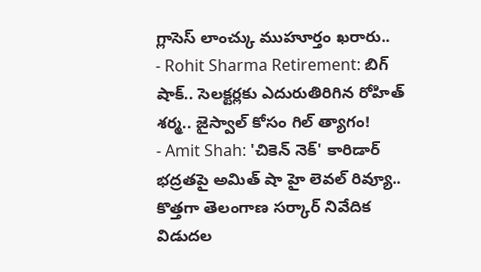గ్లాసెస్ లాంచ్కు ముహూర్తం ఖరారు..
- Rohit Sharma Retirement: బిగ్ షాక్.. సెలక్టర్లకు ఎదురుతిరిగిన రోహిత్ శర్మ.. జైస్వాల్ కోసం గిల్ త్యాగం!
- Amit Shah: 'చికెన్ నెక్' కారిడార్ భద్రతపై అమిత్ షా హై లెవల్ రివ్యూ..
కొత్తగా తెలంగాణ సర్కార్ నివేదిక విడుదల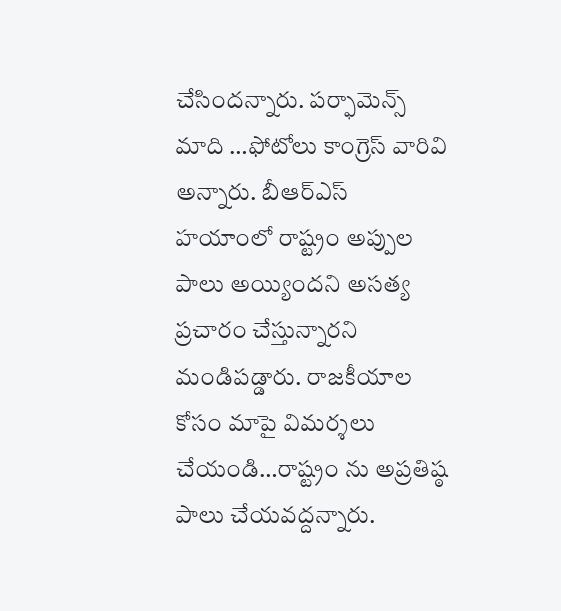చేసిందన్నారు. పర్ఫామెన్స్ మాది …ఫోటోలు కాంగ్రెస్ వారివి అన్నారు. బీఆర్ఎస్ హయాంలో రాష్ట్రం అప్పుల పాలు అయ్యిందని అసత్య ప్రచారం చేస్తున్నారని మండిపడ్డారు. రాజకీయాల కోసం మాపై విమర్శలు చేయండి…రాష్ట్రం ను అప్రతిష్ఠ పాలు చేయవద్దన్నారు.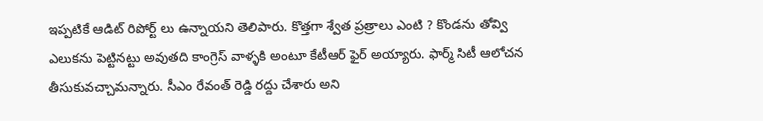ఇప్పటికే ఆడిట్ రిపోర్ట్ లు ఉన్నాయని తెలిపారు. కొత్తగా శ్వేత ప్రత్రాలు ఎంటి ? కొండను తోవ్వి ఎలుకను పెట్టినట్టు అవుతది కాంగ్రెస్ వాళ్ళకి అంటూ కేటీఆర్ ఫైర్ అయ్యారు. ఫార్మ్ సిటీ ఆలోచన తీసుకువచ్చామన్నారు. సీఎం రేవంత్ రెడ్డి రద్దు చేశారు అని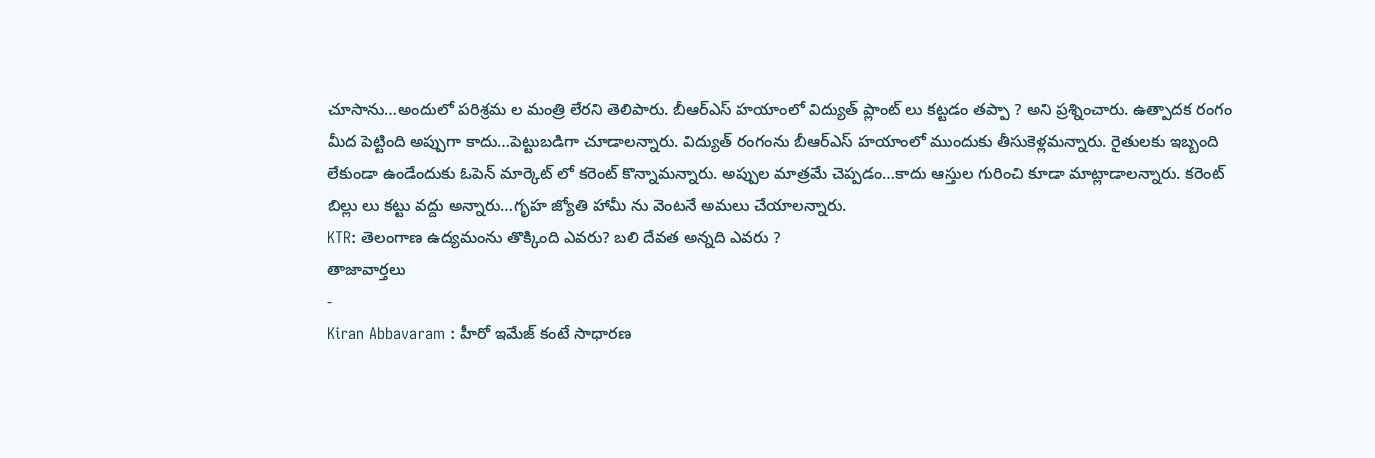చూసాను…అందులో పరిశ్రమ ల మంత్రి లేరని తెలిపారు. బీఆర్ఎస్ హయాంలో విద్యుత్ ప్లాంట్ లు కట్టడం తప్పా ? అని ప్రశ్నించారు. ఉత్పాదక రంగం మీద పెట్టింది అప్పుగా కాదు…పెట్టుబడిగా చూడాలన్నారు. విద్యుత్ రంగంను బీఆర్ఎస్ హయాంలో ముందుకు తీసుకెళ్లమన్నారు. రైతులకు ఇబ్బంది లేకుండా ఉండేందుకు ఓపెన్ మార్కెట్ లో కరెంట్ కొన్నామన్నారు. అప్పుల మాత్రమే చెప్పడం…కాదు ఆస్తుల గురించి కూడా మాట్లాడాలన్నారు. కరెంట్ బిల్లు లు కట్టు వద్దు అన్నారు…గృహ జ్యోతి హామీ ను వెంటనే అమలు చేయాలన్నారు.
KTR: తెలంగాణ ఉద్యమంను తొక్కింది ఎవరు? బలి దేవత అన్నది ఎవరు ?
తాజావార్తలు
-
Kiran Abbavaram : హీరో ఇమేజ్ కంటే సాధారణ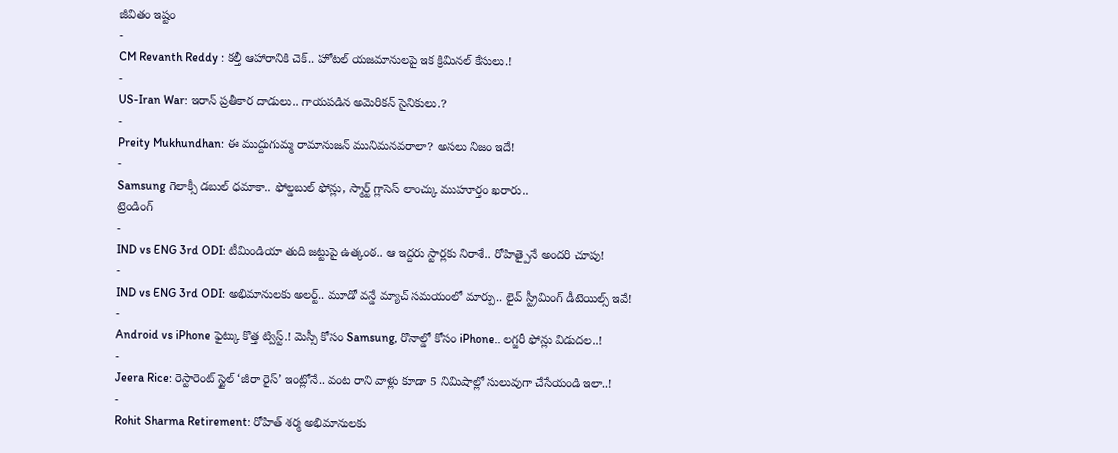జీవితం ఇష్టం
-
CM Revanth Reddy : కల్తీ ఆహారానికి చెక్.. హోటల్ యజమానులపై ఇక క్రిమినల్ కేసులు.!
-
US-Iran War: ఇరాన్ ప్రతీకార దాడులు.. గాయపడిన అమెరికన్ సైనికులు.?
-
Preity Mukhundhan: ఈ ముద్దుగుమ్మ రామానుజన్ మునిమనవరాలా? అసలు నిజం ఇదే!
-
Samsung గెలాక్సీ డబుల్ ధమాకా.. ఫోల్డబుల్ ఫోన్లు, స్మార్ట్ గ్లాసెస్ లాంచ్కు ముహూర్తం ఖరారు..
ట్రెండింగ్
-
IND vs ENG 3rd ODI: టీమిండియా తుది జట్టుపై ఉత్కంఠ.. ఆ ఇద్దరు స్టార్లకు నిరాశే.. రోహిత్పైనే అందరి చూపు!
-
IND vs ENG 3rd ODI: అభిమానులకు అలర్ట్.. మూడో వన్డే మ్యాచ్ సమయంలో మార్పు.. లైవ్ స్ట్రీమింగ్ డీటెయిల్స్ ఇవే!
-
Android vs iPhone ఫైట్కు కొత్త ట్విస్ట్.! మెస్సీ కోసం Samsung, రొనాల్డో కోసం iPhone.. లగ్జరీ ఫోన్లు విడుదల..!
-
Jeera Rice: రెస్టారెంట్ స్టైల్ ‘జీరా రైస్’ ఇంట్లోనే.. వంట రాని వాళ్లు కూడా 5 నిమిషాల్లో సులువుగా చేసేయండి ఇలా..!
-
Rohit Sharma Retirement: రోహిత్ శర్మ అభిమానులకు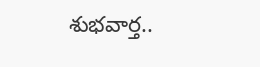శుభవార్త..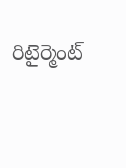రిటైర్మెంట్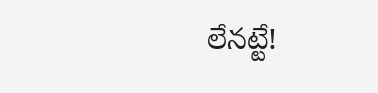లేనట్టే!